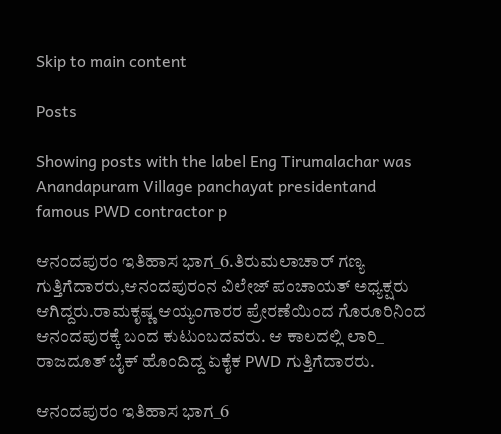Skip to main content

Posts

Showing posts with the label Eng Tirumalachar was Anandapuram Village panchayat presidentand famous PWD contractor p

ಆನಂದಪುರಂ ಇತಿಹಾಸ ಭಾಗ_6.ತಿರುಮಲಾಚಾರ್ ಗಣ್ಯ ಗುತ್ತಿಗೆದಾರರು,ಆನಂದಪುರಂನ ವಿಲೇಜ್ ಪಂಚಾಯತ್ ಅಧ್ಯಕ್ಷರು ಆಗಿದ್ದರು.ರಾಮಕೃಷ್ಣ ಆಯ್ಯಂಗಾರರ ಪ್ರೇರಣೆಯಿಂದ ಗೊರೂರಿನಿಂದ ಆನಂದಪುರಕ್ಕೆ ಬಂದ ಕುಟುಂಬದವರು. ಆ ಕಾಲದಲ್ಲಿ ಲಾರಿ_ ರಾಜದೂತ್ ಬೈಕ್ ಹೊಂದಿದ್ದ ಏಕೈಕ PWD ಗುತ್ತಿಗೆದಾರರು.

ಆನಂದಪುರಂ ಇತಿಹಾಸ ಭಾಗ_6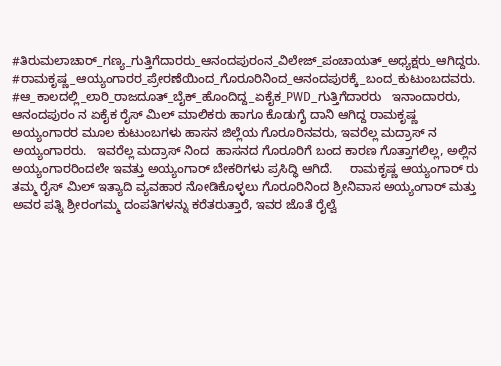#ತಿರುಮಲಾಚಾರ್_ಗಣ್ಯ_ಗುತ್ತಿಗೆದಾರರು_ಆನಂದಪುರಂನ_ವಿಲೇಜ್_ಪಂಚಾಯತ್_ಅಧ್ಯಕ್ಷರು_ಆಗಿದ್ದರು. #ರಾಮಕೃಷ್ಣ_ಆಯ್ಯಂಗಾರರ_ಪ್ರೇರಣೆಯಿಂದ_ಗೊರೂರಿನಿಂದ_ಆನಂದಪುರಕ್ಕೆ_ಬಂದ_ಕುಟುಂಬದವರು.   #ಆ_ಕಾಲದಲ್ಲಿ_ಲಾರಿ_ರಾಜದೂತ್_ಬೈಕ್_ಹೊಂದಿದ್ದ_ಏಕೈಕ_PWD_ಗುತ್ತಿಗೆದಾರರು   ಇನಾಂದಾರರು, ಆನಂದಪುರಂ ನ ಏಕೈಕ ರೈಸ್ ಮಿಲ್ ಮಾಲಿಕರು ಹಾಗೂ ಕೊಡುಗೈ ದಾನಿ ಆಗಿದ್ದ ರಾಮಕೃಷ್ಣ ಅಯ್ಯಂಗಾರರ ಮೂಲ ಕುಟುಂಬಗಳು ಹಾಸನ ಜಿಲ್ಲೆಯ ಗೊರೂರಿನವರು, ಇವರೆಲ್ಲ ಮದ್ರಾಸ್ ನ ಅಯ್ಯಂಗಾರರು.   ಇವರೆಲ್ಲ ಮದ್ರಾಸ್ ನಿಂದ  ಹಾಸನದ ಗೊರೂರಿಗೆ ಬಂದ ಕಾರಣ ಗೊತ್ತಾಗಲಿಲ್ಲ, ಅಲ್ಲಿನ ಅಯ್ಯಂಗಾರರಿಂದಲೇ ಇವತ್ತು ಅಯ್ಯಂಗಾರ್ ಬೇಕರಿಗಳು ಪ್ರಸಿದ್ಧಿ ಆಗಿದೆ.     ರಾಮಕೃಷ್ಣ ಆಯ್ಯಂಗಾರ್ ರು ತಮ್ಮ ರೈಸ್ ಮಿಲ್ ಇತ್ಯಾದಿ ವ್ಯವಹಾರ ನೋಡಿಕೊಳ್ಳಲು ಗೊರೂರಿನಿಂದ ಶ್ರೀನಿವಾಸ ಅಯ್ಯಂಗಾರ್ ಮತ್ತು ಅವರ ಪತ್ನಿ ಶ್ರೀರಂಗಮ್ಮ ದಂಪತಿಗಳನ್ನು ಕರೆತರುತ್ತಾರೆ, ಇವರ ಜೊತೆ ರೈಲ್ವೆ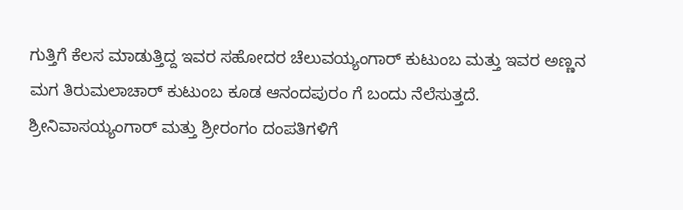ಗುತ್ತಿಗೆ ಕೆಲಸ ಮಾಡುತ್ತಿದ್ದ ಇವರ ಸಹೋದರ ಚೆಲುವಯ್ಯಂಗಾರ್ ಕುಟುಂಬ ಮತ್ತು ಇವರ ಅಣ್ಣನ ಮಗ ತಿರುಮಲಾಚಾರ್ ಕುಟುಂಬ ಕೂಡ ಆನಂದಪುರಂ ಗೆ ಬಂದು ನೆಲೆಸುತ್ತದೆ.    ಶ್ರೀನಿವಾಸಯ್ಯಂಗಾರ್ ಮತ್ತು ಶ್ರೀರಂಗಂ ದಂಪತಿಗಳಿಗೆ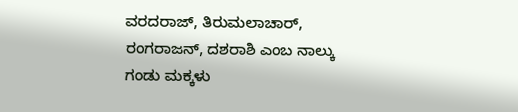ವರದರಾಜ್, ತಿರುಮಲಾಚಾರ್, ರಂಗರಾಜನ್, ದಶರಾಶಿ ಎಂಬ ನಾಲ್ಕು ಗಂಡು ಮಕ್ಕಳು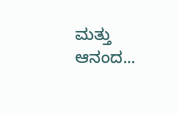ಮತ್ತು ಆನಂದ...